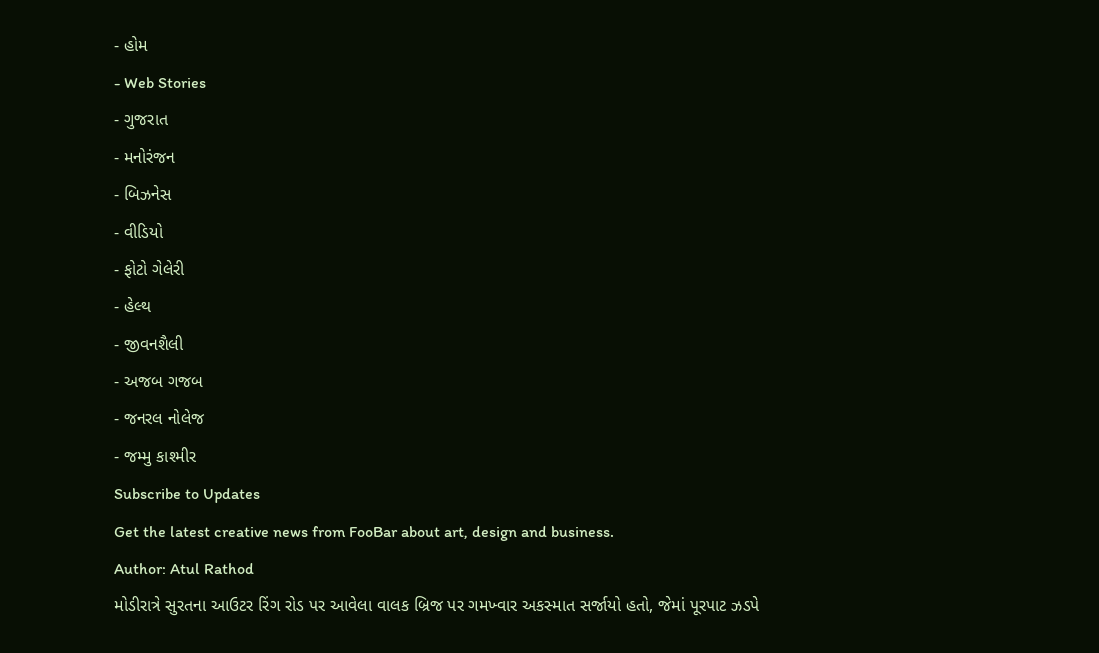- હોમ
- Web Stories
- ગુજરાત
- મનોરંજન
- બિઝનેસ
- વીડિયો
- ફોટો ગેલેરી
- હેલ્થ
- જીવનશૈલી
- અજબ ગજબ
- જનરલ નોલેજ
- જમ્મુ કાશ્મીર
Subscribe to Updates
Get the latest creative news from FooBar about art, design and business.
Author: Atul Rathod
મોડીરાત્રે સુરતના આઉટર રિંગ રોડ પર આવેલા વાલક બ્રિજ પર ગમખ્વાર અકસ્માત સર્જાયો હતો, જેમાં પૂરપાટ ઝડપે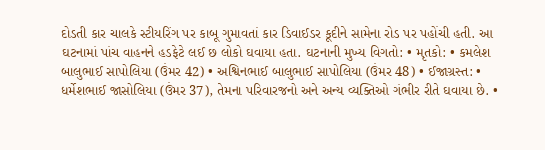દોડતી કાર ચાલકે સ્ટીયરિંગ પર કાબૂ ગુમાવતાં કાર ડિવાઈડર કૂદીને સામેના રોડ પર પહોંચી હતી. આ ઘટનામાં પાંચ વાહનને હડફેટે લઈ છ લોકો ઘવાયા હતા. ઘટનાની મુખ્ય વિગતો: • મૃતકો: • કમલેશ બાલુભાઈ સાપોલિયા (ઉંમર 42) • અશ્વિનભાઈ બાલુભાઈ સાપોલિયા (ઉંમર 48) • ઈજાગ્રસ્ત: • ધર્મેશભાઈ જાસોલિયા (ઉંમર 37), તેમના પરિવારજનો અને અન્ય વ્યક્તિઓ ગંભીર રીતે ઘવાયા છે. •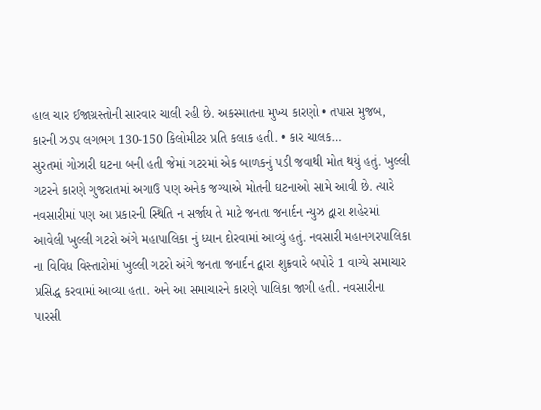હાલ ચાર ઈજાગ્રસ્તોની સારવાર ચાલી રહી છે. અકસ્માતના મુખ્ય કારણો • તપાસ મુજબ, કારની ઝડપ લગભગ 130-150 કિલોમીટર પ્રતિ કલાક હતી. • કાર ચાલક…
સુરતમાં ગોઝારી ઘટના બની હતી જેમાં ગટરમાં એક બાળકનું પડી જવાથી મોત થયું હતું. ખુલ્લી ગટરને કારણે ગુજરાતમાં અગાઉ પણ અનેક જગ્યાએ મોતની ઘટનાઓ સામે આવી છે. ત્યારે નવસારીમાં પણ આ પ્રકારની સ્થિતિ ન સર્જાય તે માટે જનતા જનાર્દન ન્યુઝ દ્વારા શહેરમાં આવેલી ખુલ્લી ગટરો અંગે મહાપાલિકા નું ધ્યાન દોરવામાં આવ્યું હતું. નવસારી મહાનગરપાલિકા ના વિવિધ વિસ્તારોમાં ખુલ્લી ગટરો અંગે જનતા જનાર્દન દ્વારા શુક્રવારે બપોરે 1 વાગ્યે સમાચાર પ્રસિદ્ધ કરવામાં આવ્યા હતા. અને આ સમાચારને કારણે પાલિકા જાગી હતી. નવસારીના પારસી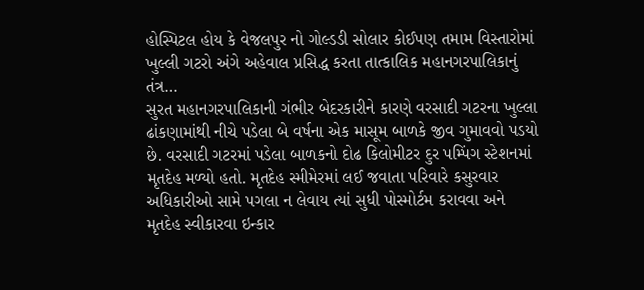હોસ્પિટલ હોય કે વેજલપુર નો ગોલ્ડડી સોલાર કોઈપણ તમામ વિસ્તારોમાં ખુલ્લી ગટરો અંગે અહેવાલ પ્રસિદ્ધ કરતા તાત્કાલિક મહાનગરપાલિકાનું તંત્ર…
સુરત મહાનગરપાલિકાની ગંભીર બેદરકારીને કારણે વરસાદી ગટરના ખુલ્લા ઢાંકણામાંથી નીચે પડેલા બે વર્ષના એક માસૂમ બાળકે જીવ ગુમાવવો પડયો છે. વરસાદી ગટરમાં પડેલા બાળકનો દોઢ કિલોમીટર દુર પમ્પિંગ સ્ટેશનમાં મૃતદેહ મળ્યો હતો. મૃતદેહ સ્મીમેરમાં લઈ જવાતા પરિવારે કસુરવાર અધિકારીઓ સામે પગલા ન લેવાય ત્યાં સુધી પોસ્મોર્ટમ કરાવવા અને મૃતદેહ સ્વીકારવા ઇન્કાર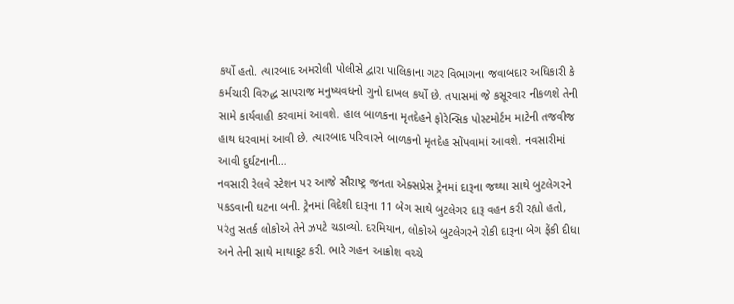કર્યો હતો. ત્યારબાદ અમરોલી પોલીસે દ્વારા પાલિકાના ગટર વિભાગના જવાબદાર અધિકારી કે કર્મચારી વિરુદ્ધ સાપરાજ મનુષ્યવધનો ગુનો દાખલ કર્યો છે. તપાસમાં જે કસૂરવાર નીકળશે તેની સામે કાર્યવાહી કરવામાં આવશે. હાલ બાળકના મૃતદેહને ફોરેન્સિક પોસ્ટમોર્ટમ માટેની તજવીજ હાથ ધરવામાં આવી છે. ત્યારબાદ પરિવારને બાળકનો મૃતદેહ સોંપવામાં આવશે. નવસારીમાં આવી દુર્ઘટનાની…
નવસારી રેલવે સ્ટેશન પર આજે સૌરાષ્ટ્ર જનતા એક્સપ્રેસ ટ્રેનમાં દારૂના જથ્થા સાથે બુટલેગરને પકડવાની ઘટના બની. ટ્રેનમાં વિદેશી દારૂના 11 બેગ સાથે બુટલેગર દારૂ વહન કરી રહ્યો હતો, પરંતુ સતર્ક લોકોએ તેને ઝપટે ચડાવ્યો. દરમિયાન, લોકોએ બુટલેગરને રોકી દારૂના બેગ ફેંકી દીધા અને તેની સાથે માથાકૂટ કરી. ભારે ગહન આક્રોશ વચ્ચે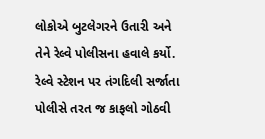લોકોએ બુટલેગરને ઉતારી અને તેને રેલ્વે પોલીસના હવાલે કર્યો. રેલ્વે સ્ટેશન પર તંગદિલી સર્જાતા પોલીસે તરત જ કાફલો ગોઠવી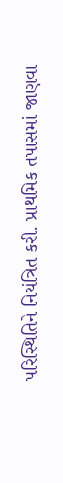પરિસ્થિતિને નિયંત્રિત કરી. પ્રાથમિક તપાસમાં જાણવા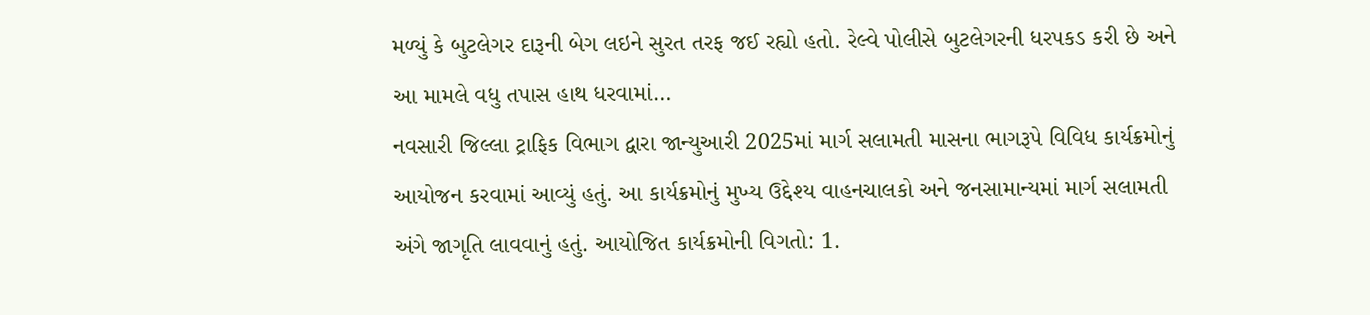મળ્યું કે બુટલેગર દારૂની બેગ લઇને સુરત તરફ જઈ રહ્યો હતો. રેલ્વે પોલીસે બુટલેગરની ધરપકડ કરી છે અને આ મામલે વધુ તપાસ હાથ ધરવામાં…
નવસારી જિલ્લા ટ્રાફિક વિભાગ દ્વારા જાન્યુઆરી 2025માં માર્ગ સલામતી માસના ભાગરૂપે વિવિધ કાર્યક્રમોનું આયોજન કરવામાં આવ્યું હતું. આ કાર્યક્રમોનું મુખ્ય ઉદ્દેશ્ય વાહનચાલકો અને જનસામાન્યમાં માર્ગ સલામતી અંગે જાગૃતિ લાવવાનું હતું. આયોજિત કાર્યક્રમોની વિગતો: 1.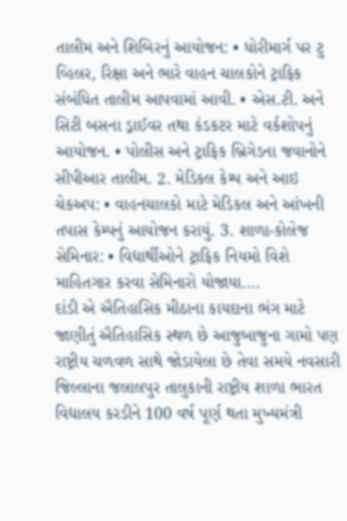તાલીમ અને શિબિરનું આયોજન: • ધોરીમાર્ગ પર ટુ વ્હિલર, રિક્ષા અને ભારે વાહન ચાલકોને ટ્રાફિક સંબંધિત તાલીમ આપવામાં આવી. • એસ.ટી. અને સિટી બસના ડ્રાઈવર તથા કંડકટર માટે વર્કશોપનું આયોજન. • પોલીસ અને ટ્રાફિક બ્રિગેડના જવાનોને સીપીઆર તાલીમ. 2. મેડિકલ કેમ્પ અને આઇ ચેકઅપ: • વાહનચાલકો માટે મેડિકલ અને આંખની તપાસ કેમ્પનું આયોજન કરાયું. 3. શાળા-કોલેજ સેમિનાર: • વિદ્યાર્થીઓને ટ્રાફિક નિયમો વિશે માહિતગાર કરવા સેમિનારો યોજાયા.…
દાંડી એ ઐતિહાસિક મીઠાના કાયદાના ભંગ માટે જાણીતું ઐતિહાસિક સ્થળ છે આજુબાજુના ગામો પણ રાષ્ટ્રીય ચળવળ સાથે જોડાયેલા છે તેવા સમયે નવસારી જિલ્લાના જલાલપુર તાલુકાની રાષ્ટ્રીય શાળા ભારત વિદ્યાલય કરડીને 100 વર્ષ પૂર્ણ થતા મુખ્યમંત્રી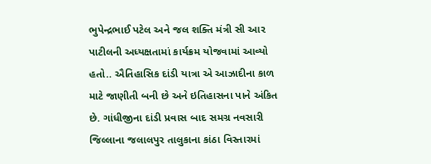ભુપેન્દ્રભાઈ પટેલ અને જલ શક્તિ મંત્રી સી આર પાટીલની અધ્યક્ષતામાં કાર્યક્રમ યોજવામાં આવ્યો હતો.. ઐતિહાસિક દાંડી યાત્રા એ આઝાદીના કાળ માટે જાણીતી બની છે અને ઇતિહાસના પાને અંકિત છે. ગાંધીજીના દાંડી પ્રવાસ બાદ સમગ્ર નવસારી જિલ્લાના જલાલપુર તાલુકાના કાંઠા વિસ્તારમાં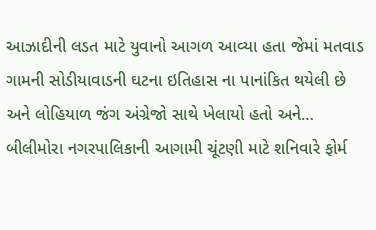આઝાદીની લડત માટે યુવાનો આગળ આવ્યા હતા જેમાં મતવાડ ગામની સોડીયાવાડની ઘટના ઇતિહાસ ના પાનાંકિત થયેલી છે અને લોહિયાળ જંગ અંગ્રેજો સાથે ખેલાયો હતો અને…
બીલીમોરા નગરપાલિકાની આગામી ચૂંટણી માટે શનિવારે ફોર્મ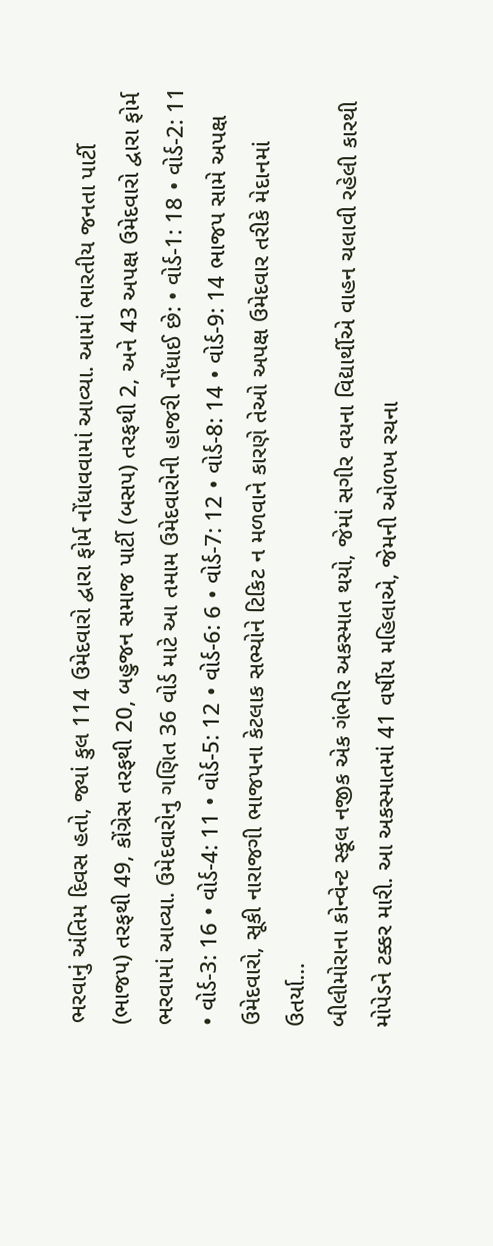ભરવાનું અંતિમ દિવસ હતો, જ્યાં કુલ 114 ઉમેદવારો દ્વારા ફોર્મ નોંધાવવામાં આવ્યા. આમાં ભારતીય જનતા પાર્ટી (ભાજપ) તરફથી 49, કોંગ્રેસ તરફથી 20, બહુજન સમાજ પાર્ટી (બસપ) તરફથી 2, અને 43 અપક્ષ ઉમેદવારો દ્વારા ફોર્મ ભરવામાં આવ્યા. ઉમેદવારોનુ ગણિત 36 વોર્ડ માટે આ તમામ ઉમેદવારોની હાજરી નોંધાઈ છે: • વોર્ડ-1: 18 • વોર્ડ-2: 11 • વોર્ડ-3: 16 • વોર્ડ-4: 11 • વોર્ડ-5: 12 • વોર્ડ-6: 6 • વોર્ડ-7: 12 • વોર્ડ-8: 14 • વોર્ડ-9: 14 ભાજપ સામે અપક્ષ ઉમેદવારો, સૂકી નારાજગી ભાજપના કેટલાક સભ્યોને ટિકિટ ન મળવાને કારણે તેઓ અપક્ષ ઉમેદવાર તરીકે મેદાનમાં ઉતર્યા…
બીલીમોરાના કોન્વેન્ટ સ્કૂલ નજીક એક ગંભીર અકસ્માત થયો, જેમાં સગીર વયના વિદ્યાર્થીએ વાહન ચલાવી રહેલી કારથી મોપેડને ટક્કર મારી. આ અકસ્માતમાં 41 વર્ષીય મહિલાએ, જેમની ઓળખ રચના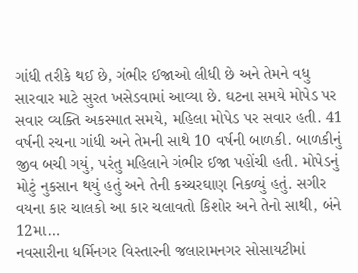ગાંધી તરીકે થઈ છે, ગંભીર ઈજાઓ લીધી છે અને તેમને વધુ સારવાર માટે સુરત ખસેડવામાં આવ્યા છે. ઘટના સમયે મોપેડ પર સવાર વ્યક્તિ અકસ્માત સમયે, મહિલા મોપેડ પર સવાર હતી. 41 વર્ષની રચના ગાંધી અને તેમની સાથે 10 વર્ષની બાળકી. બાળકીનું જીવ બચી ગયું, પરંતુ મહિલાને ગંભીર ઈજા પહોંચી હતી. મોપેડનું મોટું નુકસાન થયું હતું અને તેની કચ્ચરઘાણ નિકળ્યું હતું. સગીર વયના કાર ચાલકો આ કાર ચલાવતો કિશોર અને તેનો સાથી, બંને 12મા…
નવસારીના ધર્મિનગર વિસ્તારની જલારામનગર સોસાયટીમાં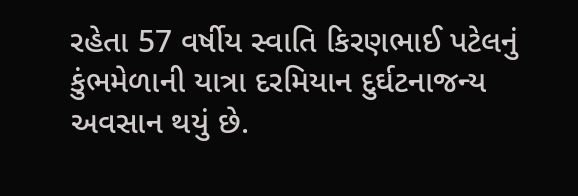રહેતા 57 વર્ષીય સ્વાતિ કિરણભાઈ પટેલનું કુંભમેળાની યાત્રા દરમિયાન દુર્ઘટનાજન્ય અવસાન થયું છે.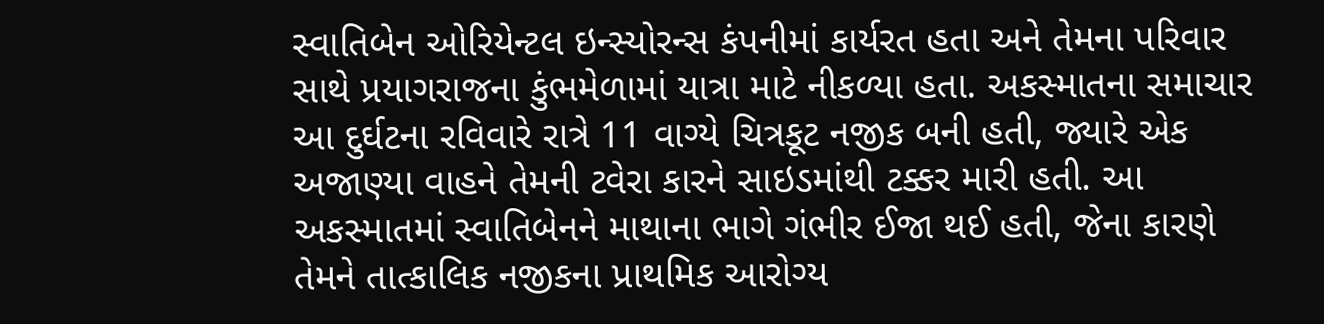સ્વાતિબેન ઓરિયેન્ટલ ઇન્સ્યોરન્સ કંપનીમાં કાર્યરત હતા અને તેમના પરિવાર સાથે પ્રયાગરાજના કુંભમેળામાં યાત્રા માટે નીકળ્યા હતા. અકસ્માતના સમાચાર આ દુર્ઘટના રવિવારે રાત્રે 11 વાગ્યે ચિત્રકૂટ નજીક બની હતી, જ્યારે એક અજાણ્યા વાહને તેમની ટવેરા કારને સાઇડમાંથી ટક્કર મારી હતી. આ અકસ્માતમાં સ્વાતિબેનને માથાના ભાગે ગંભીર ઈજા થઈ હતી, જેના કારણે તેમને તાત્કાલિક નજીકના પ્રાથમિક આરોગ્ય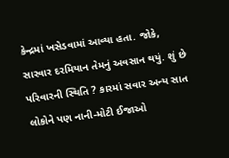કેન્દ્રમાં ખસેડવામાં આવ્યા હતા. જોકે, સારવાર દરમિયાન તેમનું અવસાન થયું. શું છે પરિવારની સ્થિતિ ? કારમાં સવાર અન્ય સાત લોકોને પણ નાની-મોટી ઈજાઓ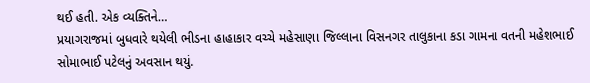થઈ હતી. એક વ્યક્તિને…
પ્રયાગરાજમાં બુધવારે થયેલી ભીડના હાહાકાર વચ્ચે મહેસાણા જિલ્લાના વિસનગર તાલુકાના કડા ગામના વતની મહેશભાઈ સોમાભાઈ પટેલનું અવસાન થયું.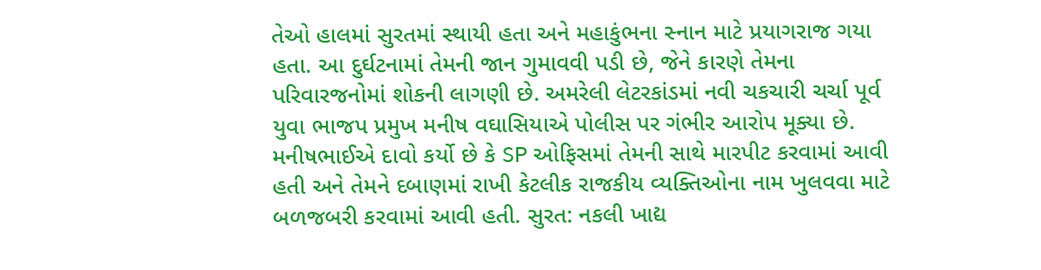તેઓ હાલમાં સુરતમાં સ્થાયી હતા અને મહાકુંભના સ્નાન માટે પ્રયાગરાજ ગયા હતા. આ દુર્ઘટનામાં તેમની જાન ગુમાવવી પડી છે, જેને કારણે તેમના પરિવારજનોમાં શોકની લાગણી છે. અમરેલી લેટરકાંડમાં નવી ચકચારી ચર્ચા પૂર્વ યુવા ભાજપ પ્રમુખ મનીષ વઘાસિયાએ પોલીસ પર ગંભીર આરોપ મૂક્યા છે. મનીષભાઈએ દાવો કર્યો છે કે SP ઓફિસમાં તેમની સાથે મારપીટ કરવામાં આવી હતી અને તેમને દબાણમાં રાખી કેટલીક રાજકીય વ્યક્તિઓના નામ ખુલવવા માટે બળજબરી કરવામાં આવી હતી. સુરત: નકલી ખાદ્ય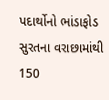પદાર્થોનો ભાંડાફોડ સુરતના વરાછામાંથી 150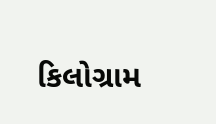કિલોગ્રામ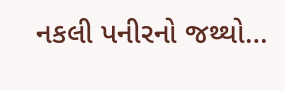નકલી પનીરનો જથ્થો…